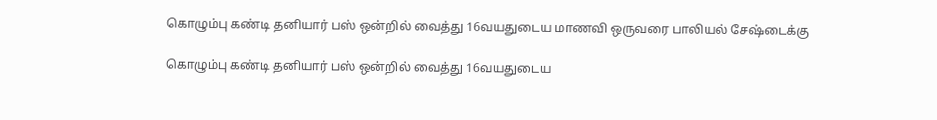கொழும்பு கண்டி தனியார் பஸ் ஒன்றில் வைத்து 16வயதுடைய மாணவி ஒருவரை பாலியல் சேஷ்டைக்கு

கொழும்பு கண்டி தனியார் பஸ் ஒன்றில் வைத்து 16வயதுடைய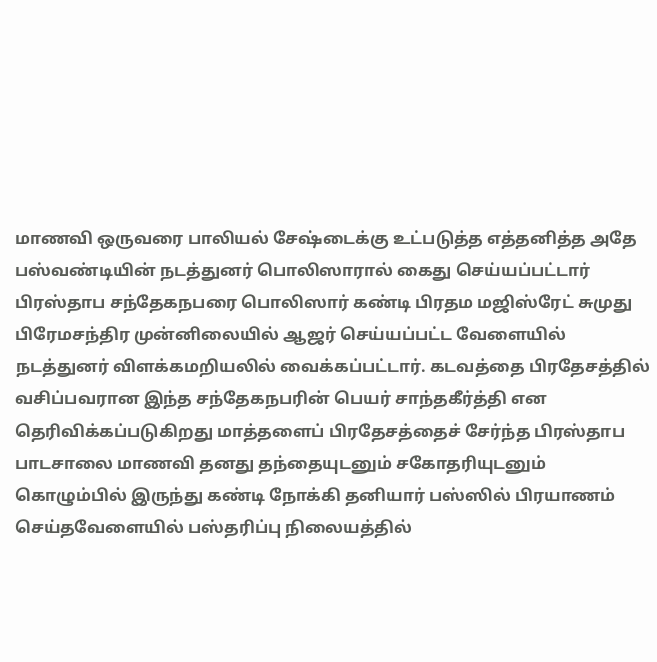மாணவி ஒருவரை பாலியல் சேஷ்டைக்கு உட்படுத்த எத்தனித்த அதே பஸ்வண்டியின் நடத்துனர் பொலிஸாரால் கைது செய்யப்பட்டார் பிரஸ்தாப சந்தேகநபரை பொலிஸார் கண்டி பிரதம மஜிஸ்ரேட் சுமுது பிரேமசந்திர முன்னிலையில் ஆஜர் செய்யப்பட்ட வேளையில் நடத்துனர் விளக்கமறியலில் வைக்கப்பட்டார். கடவத்தை பிரதேசத்தில் வசிப்பவரான இந்த சந்தேகநபரின் பெயர் சாந்தகீர்த்தி என தெரிவிக்கப்படுகிறது மாத்தளைப் பிரதேசத்தைச் சேர்ந்த பிரஸ்தாப பாடசாலை மாணவி தனது தந்தையுடனும் சகோதரியுடனும் கொழும்பில் இருந்து கண்டி நோக்கி தனியார் பஸ்ஸில் பிரயாணம் செய்தவேளையில் பஸ்தரிப்பு நிலையத்தில்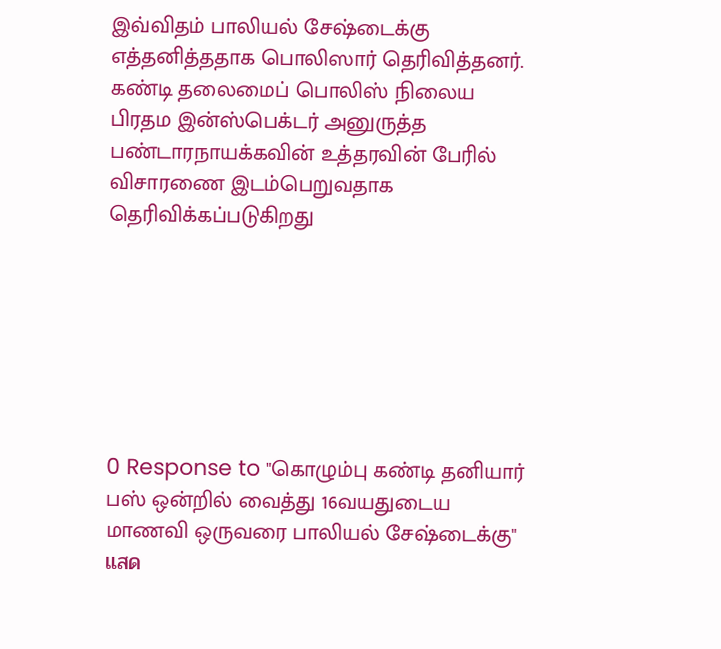இவ்விதம் பாலியல் சேஷ்டைக்கு எத்தனித்ததாக பொலிஸார் தெரிவித்தனர். கண்டி தலைமைப் பொலிஸ் நிலைய பிரதம இன்ஸ்பெக்டர் அனுருத்த பண்டாரநாயக்கவின் உத்தரவின் பேரில் விசாரணை இடம்பெறுவதாக தெரிவிக்கப்படுகிறது







0 Response to "கொழும்பு கண்டி தனியார் பஸ் ஒன்றில் வைத்து 16வயதுடைய மாணவி ஒருவரை பாலியல் சேஷ்டைக்கு"
แสด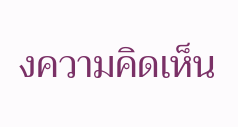งความคิดเห็น